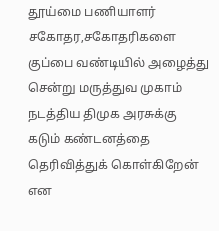தூய்மை பணியாளர் சகோதர,சகோதரிகளை குப்பை வண்டியில் அழைத்து சென்று மருத்துவ முகாம் நடத்திய திமுக அரசுக்கு கடும் கண்டனத்தை தெரிவித்துக் கொள்கிறேன் என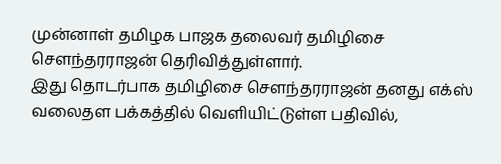முன்னாள் தமிழக பாஜக தலைவர் தமிழிசை சௌந்தரராஜன் தெரிவித்துள்ளார்.
இது தொடர்பாக தமிழிசை சௌந்தரராஜன் தனது எக்ஸ் வலைதள பக்கத்தில் வெளியிட்டுள்ள பதிவில்,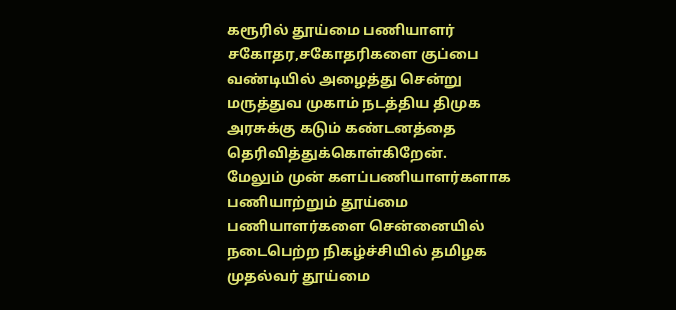கரூரில் தூய்மை பணியாளர் சகோதர,சகோதரிகளை குப்பை வண்டியில் அழைத்து சென்று மருத்துவ முகாம் நடத்திய திமுக அரசுக்கு கடும் கண்டனத்தை தெரிவித்துக்கொள்கிறேன்.
மேலும் முன் களப்பணியாளர்களாக பணியாற்றும் தூய்மை பணியாளர்களை சென்னையில் நடைபெற்ற நிகழ்ச்சியில் தமிழக முதல்வர் தூய்மை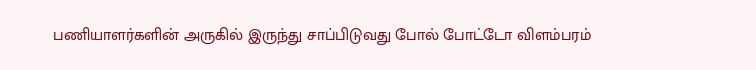பணியாளர்களின் அருகில் இருந்து சாப்பிடுவது போல் போட்டோ விளம்பரம்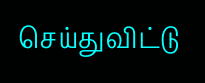செய்துவிட்டு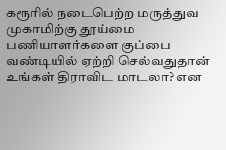கரூரில் நடைபெற்ற மருத்துவ முகாமிற்கு தூய்மை பணியாளர்களை குப்பை வண்டியில் ஏற்றி செல்வதுதான் உங்கள் திராவிட மாடலா? என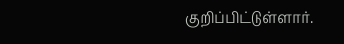குறிப்பிட்டுள்ளார்.